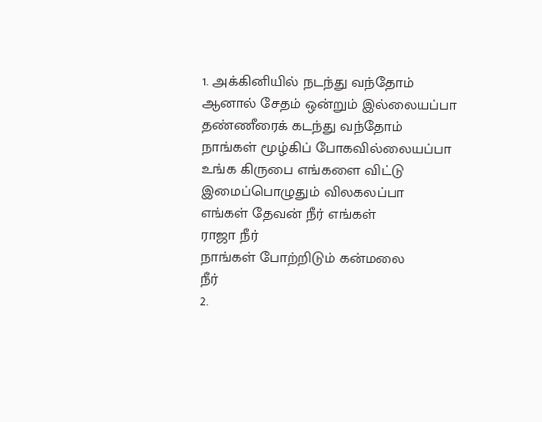1. அக்கினியில் நடந்து வந்தோம்
ஆனால் சேதம் ஒன்றும் இல்லையப்பா
தண்ணீரைக் கடந்து வந்தோம்
நாங்கள் மூழ்கிப் போகவில்லையப்பா
உங்க கிருபை எங்களை விட்டு
இமைப்பொழுதும் விலகலப்பா
எங்கள் தேவன் நீர் எங்கள்
ராஜா நீர்
நாங்கள் போற்றிடும் கன்மலை
நீர்
2.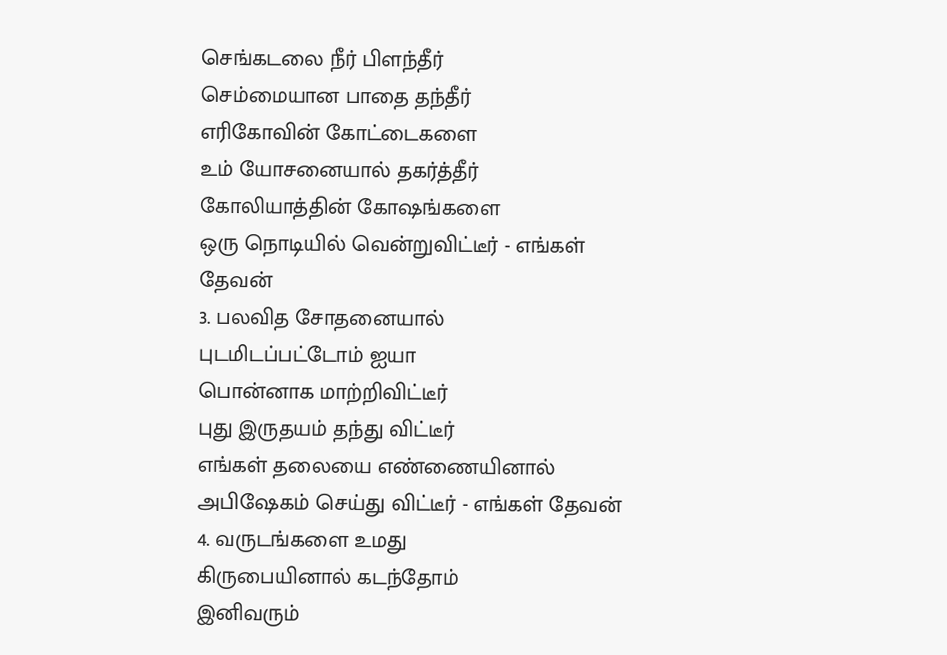செங்கடலை நீர் பிளந்தீர்
செம்மையான பாதை தந்தீர்
எரிகோவின் கோட்டைகளை
உம் யோசனையால் தகர்த்தீர்
கோலியாத்தின் கோஷங்களை
ஒரு நொடியில் வென்றுவிட்டீர் - எங்கள்
தேவன்
3. பலவித சோதனையால்
புடமிடப்பட்டோம் ஐயா
பொன்னாக மாற்றிவிட்டீர்
புது இருதயம் தந்து விட்டீர்
எங்கள் தலையை எண்ணையினால்
அபிஷேகம் செய்து விட்டீர் - எங்கள் தேவன்
4. வருடங்களை உமது
கிருபையினால் கடந்தோம்
இனிவரும்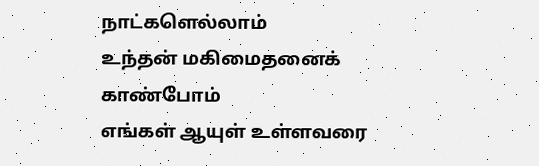நாட்களெல்லாம்
உந்தன் மகிமைதனைக் காண்போம்
எங்கள் ஆயுள் உள்ளவரை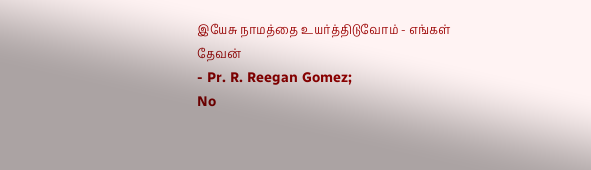இயேசு நாமத்தை உயர்த்திடுவோம் - எங்கள்
தேவன்
- Pr. R. Reegan Gomez;
No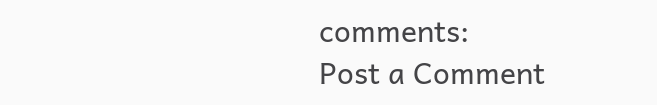comments:
Post a Comment